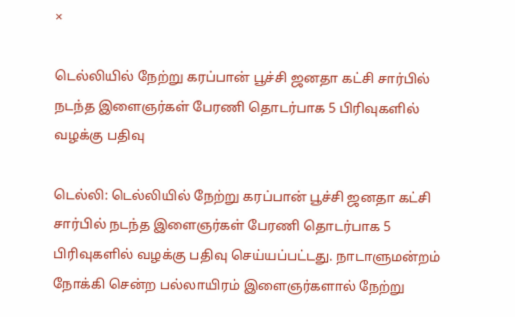×

டெல்லியில் நேற்று கரப்பான் பூச்சி ஜனதா கட்சி சார்பில் நடந்த இளைஞர்கள் பேரணி தொடர்பாக 5 பிரிவுகளில் வழக்கு பதிவு

டெல்லி: டெல்லியில் நேற்று கரப்பான் பூச்சி ஜனதா கட்சி சார்பில் நடந்த இளைஞர்கள் பேரணி தொடர்பாக 5 பிரிவுகளில் வழக்கு பதிவு செய்யப்பட்டது. நாடாளுமன்றம் நோக்கி சென்ற பல்லாயிரம் இளைஞர்களால் நேற்று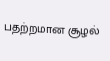பதற்றமான சூழல்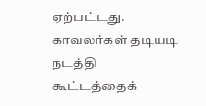ஏற்பட்டது. காவலர்கள் தடியடி நடத்தி கூட்டத்தைக்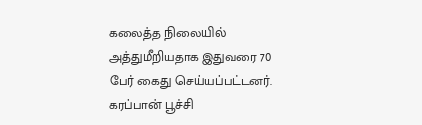கலைத்த நிலையில் அத்துமீறியதாக இதுவரை 70 பேர் கைது செய்யப்பட்டனர். கரப்பான் பூச்சி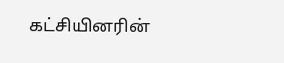கட்சியினரின்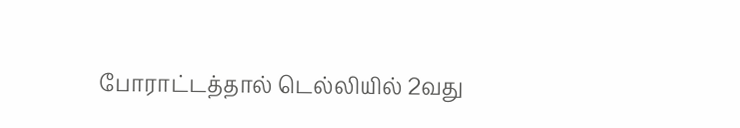போராட்டத்தால் டெல்லியில் 2வது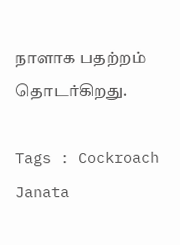நாளாக பதற்றம் தொடர்கிறது.

Tags : Cockroach Janata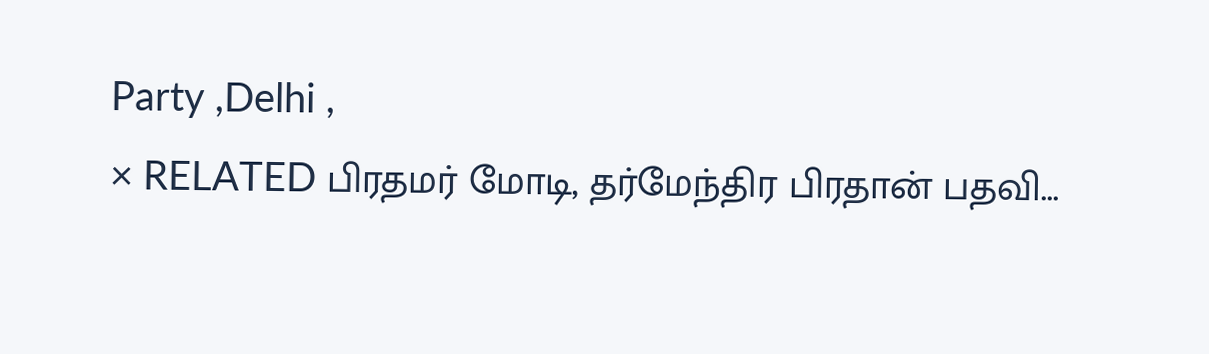Party ,Delhi ,
× RELATED பிரதமர் மோடி, தர்மேந்திர பிரதான் பதவி...